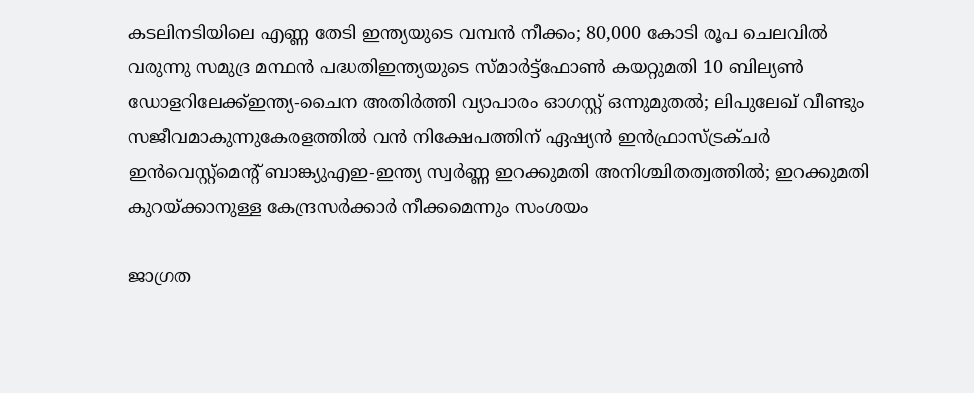കടലിനടിയിലെ എണ്ണ തേടി ഇന്ത്യയുടെ വമ്പൻ നീക്കം; 80,000 കോടി രൂപ ചെലവിൽ വരുന്നു സമുദ്ര മന്ഥൻ പദ്ധതിഇന്ത്യയുടെ സ്മാര്‍ട്ട്ഫോണ്‍ കയറ്റുമതി 10 ബില്യണ്‍ ഡോളറിലേക്ക്ഇന്ത്യ-ചൈന അതിര്‍ത്തി വ്യാപാരം ഓഗസ്റ്റ് ഒന്നുമുതല്‍; ലിപുലേഖ് വീണ്ടും സജീവമാകുന്നുകേരളത്തിൽ വന്‍ നിക്ഷേപത്തിന് ഏഷ്യന്‍ ഇന്‍ഫ്രാസ്ട്രക്ചര്‍ ഇന്‍വെസ്റ്റ്മെന്റ് ബാങ്ക്യുഎഇ-ഇന്ത്യ സ്വർണ്ണ ഇറക്കുമതി അനിശ്ചിതത്വത്തിൽ; ഇറക്കുമതി കുറയ്ക്കാനുള്ള കേന്ദ്രസർക്കാർ നീക്കമെന്നും സംശയം

ജാഗ്രത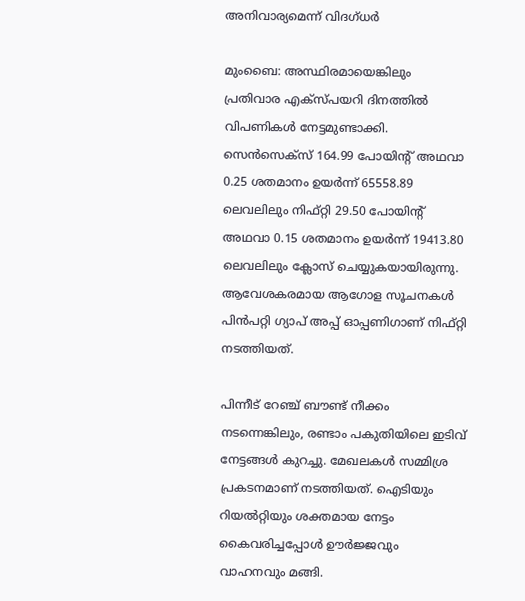അനിവാര്യമെന്ന് വിദഗ്ധര്‍

മുംബൈ: അസ്ഥിരമായെങ്കിലും പ്രതിവാര എക്‌സ്പയറി ദിനത്തില്‍ വിപണികള്‍ നേട്ടമുണ്ടാക്കി. സെന്‍സെക്സ് 164.99 പോയിന്റ് അഥവാ 0.25 ശതമാനം ഉയര്‍ന്ന് 65558.89 ലെവലിലും നിഫ്റ്റി 29.50 പോയിന്റ് അഥവാ 0.15 ശതമാനം ഉയര്‍ന്ന് 19413.80 ലെവലിലും ക്ലോസ് ചെയ്യുകയായിരുന്നു. ആവേശകരമായ ആഗോള സൂചനകള്‍ പിന്‍പറ്റി ഗ്യാപ് അപ്പ് ഓപ്പണിഗാണ് നിഫ്റ്റി നടത്തിയത്.

പിന്നീട് റേഞ്ച് ബൗണ്ട് നീക്കം നടന്നെങ്കിലും, രണ്ടാം പകുതിയിലെ ഇടിവ് നേട്ടങ്ങള്‍ കുറച്ചു. മേഖലകള്‍ സമ്മിശ്ര പ്രകടനമാണ് നടത്തിയത്. ഐടിയും റിയല്‍റ്റിയും ശക്തമായ നേട്ടം കൈവരിച്ചപ്പോള്‍ ഊര്‍ജ്ജവും വാഹനവും മങ്ങി.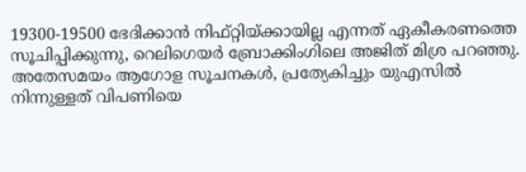19300-19500 ഭേദിക്കാന്‍ നിഫ്റ്റിയ്ക്കായില്ല എന്നത് ഏകീകരണത്തെ സൂചിപ്പിക്കുന്നു, റെലിഗെയര്‍ ബ്രോക്കിംഗിലെ അജിത് മിശ്ര പറഞ്ഞു. അതേസമയം ആഗോള സൂചനകള്‍, പ്രത്യേകിച്ചും യുഎസില്‍ നിന്നുള്ളത് വിപണിയെ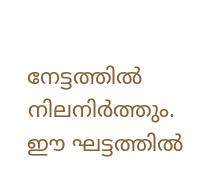നേട്ടത്തില്‍ നിലനിര്‍ത്തും. ഈ ഘട്ടത്തില്‍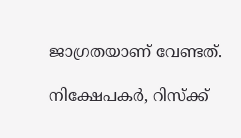ജാഗ്രതയാണ് വേണ്ടത്.

നിക്ഷേപകര്‍, റിസ്‌ക്ക്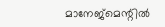മാനേജ്‌മെന്റില്‍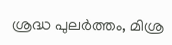ശ്രദ്ധ പുലര്‍ത്തം, മിശ്ര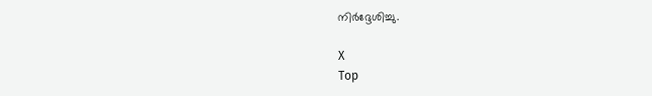നിര്‍ദ്ദേശിച്ചു.

X
Top